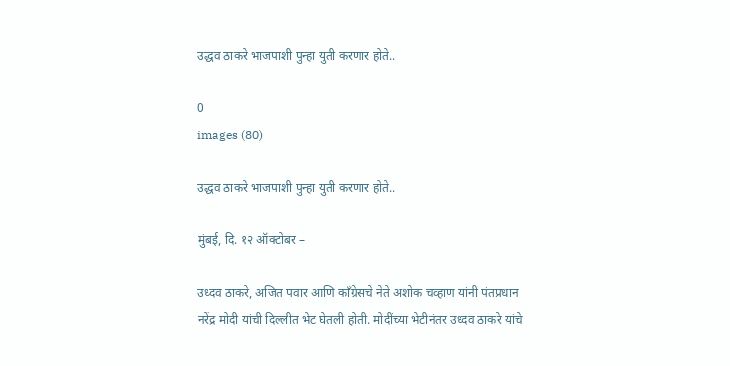उद्धव ठाकरे भाजपाशी पुन्हा युती करणार होते..

0
images (80)

उद्धव ठाकरे भाजपाशी पुन्हा युती करणार होते..

मुंबई, दि. १२ ऑक्टोबर –

उध्दव ठाकरे, अजित पवार आणि कॉंग्रेसचे नेते अशोक चव्हाण यांनी पंतप्रधान नरेंद्र मोदी यांची दिल्लीत भेट घेतली होती. मोदींच्या भेटीनंतर उध्दव ठाकरे यांचे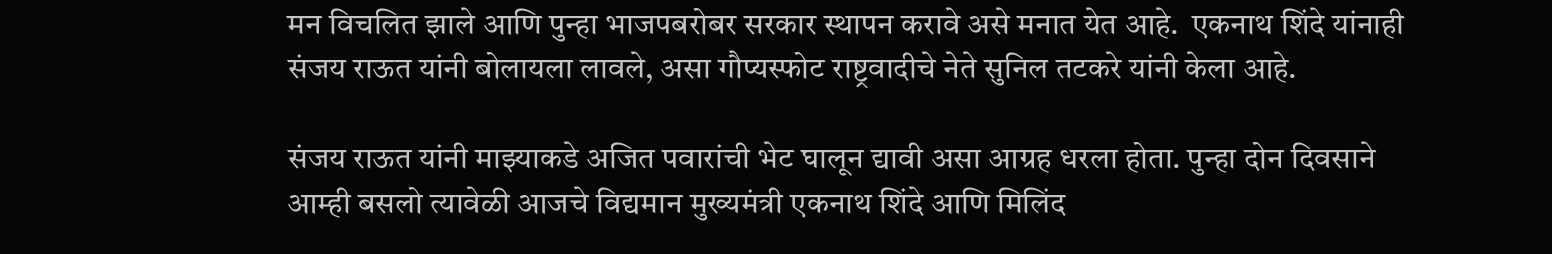मन विचलित झाले आणि पुन्हा भाजपबरोबर सरकार स्थापन करावे असे मनात येत आहे.  एकनाथ शिंदे यांनाही संजय राऊत यांनी बोलायला लावले, असा गौप्यस्फोट राष्ट्रवादीचे नेते सुनिल तटकरे यांनी केला आहे.

संजय राऊत यांनी माझ्याकडे अजित पवारांची भेट घालून द्यावी असा आग्रह धरला होता. पुन्हा दोन दिवसाने आम्ही बसलो त्यावेळी आजचे विद्यमान मुख्यमंत्री एकनाथ शिंदे आणि मिलिंद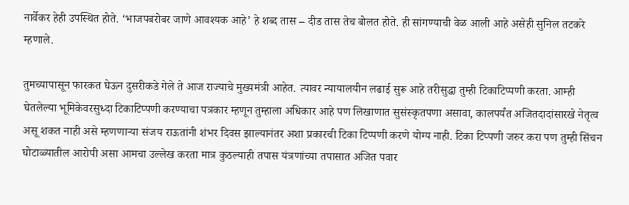नार्वेकर हेही उपस्थित होते. ‘भाजपबरोबर जाणे आवश्यक आहे’ हे शब्द तास – दीड तास तेच बोलत होते. ही सांगण्याची वेळ आली आहे असेही सुनिल तटकरे म्हणाले.

तुमच्यापासून फारकत घेऊन दुसरीकडे गेले ते आज राज्याचे मुख्यमंत्री आहेत. त्यावर न्यायालयीन लढाई सुरू आहे तरीसुद्धा तुम्ही टिकाटिप्पणी करता. आम्ही घेतलेल्या भूमिकेवरसुध्दा टिकाटिप्पणी करण्याचा पत्रकार म्हणून तुम्हाला अधिकार आहे पण लिखाणात सुसंस्कृतपणा असावा, कालपर्यंत अजितदादांसारखे नेतृत्व असू शकत नाही असे म्हणणार्‍या संजय राऊतांनी शंभर दिवस झाल्यानंतर अशा प्रकारची टिका टिप्पणी करणे योग्य नाही. टिका टिप्पणी जरुर करा पण तुम्ही सिंचन घोटाळ्यातील आरोपी असा आमचा उल्लेख करता मात्र कुठल्याही तपास यंत्रणांच्या तपासात अजित पवार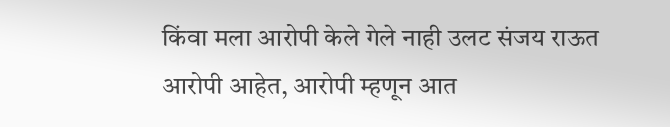किंवा मला आरोपी केले गेले नाही उलट संजय राऊत आरोपी आहेत, आरोपी म्हणून आत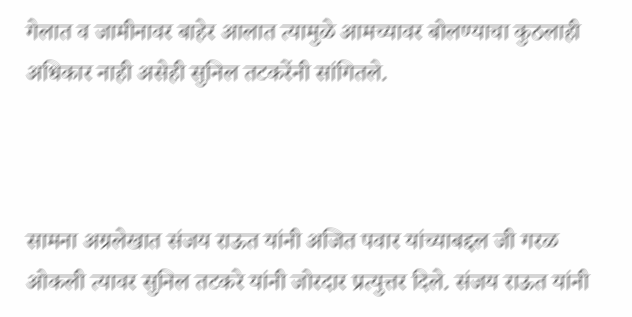गेलात व जामीनावर बाहेर आलात त्यामुळे आमच्यावर बोलण्याचा कुठलाही अधिकार नाही असेही सुनिल तटकरेंनी सांगितले.



सामना अग्रलेखात संजय राऊत यांनी अजित पवार यांच्याबद्दल जी गरळ ओकली त्यावर सुनिल तटकरे यांनी जोरदार प्रत्युत्तर दिले. संजय राऊत यांनी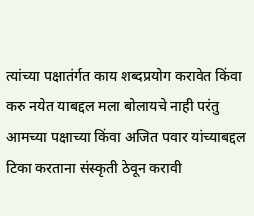त्यांच्या पक्षातंर्गत काय शब्दप्रयोग करावेत किंवा करु नयेत याबद्दल मला बोलायचे नाही परंतु आमच्या पक्षाच्या किंवा अजित पवार यांच्याबद्दल टिका करताना संस्कृती ठेवून करावी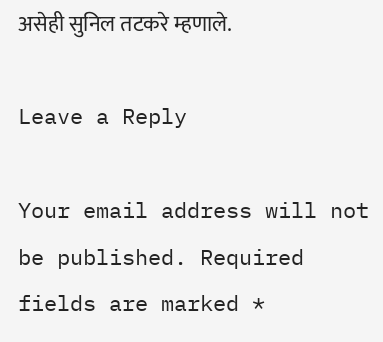असेही सुनिल तटकरे म्हणाले.

Leave a Reply

Your email address will not be published. Required fields are marked *